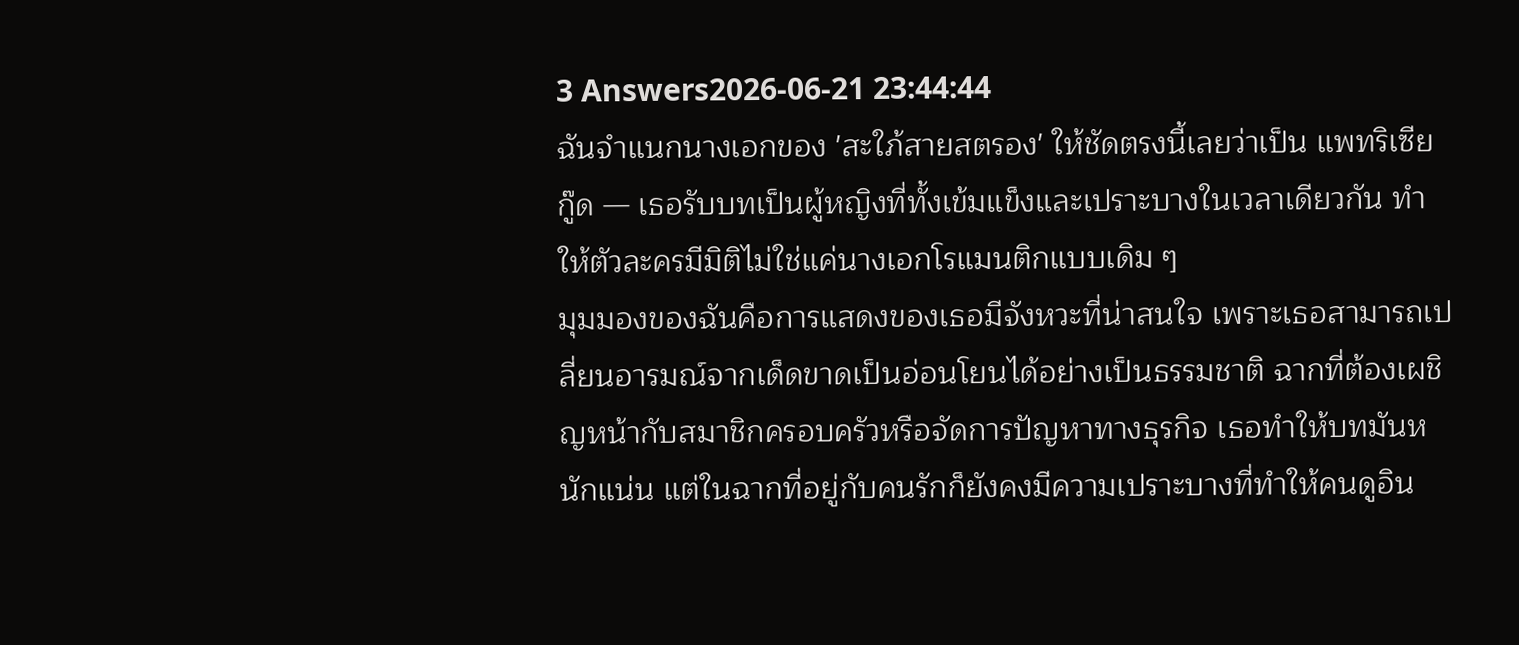3 Answers2026-06-21 23:44:44
ฉันจำแนกนางเอกของ 'สะใภ้สายสตรอง' ให้ชัดตรงนี้เลยว่าเป็น แพทริเซีย กู๊ด — เธอรับบทเป็นผู้หญิงที่ทั้งเข้มแข็งและเปราะบางในเวลาเดียวกัน ทำให้ตัวละครมีมิติไม่ใช่แค่นางเอกโรแมนติกแบบเดิม ๆ
มุมมองของฉันคือการแสดงของเธอมีจังหวะที่น่าสนใจ เพราะเธอสามารถเปลี่ยนอารมณ์จากเด็ดขาดเป็นอ่อนโยนได้อย่างเป็นธรรมชาติ ฉากที่ต้องเผชิญหน้ากับสมาชิกครอบครัวหรือจัดการปัญหาทางธุรกิจ เธอทำให้บทมันหนักแน่น แต่ในฉากที่อยู่กับคนรักก็ยังคงมีความเปราะบางที่ทำให้คนดูอิน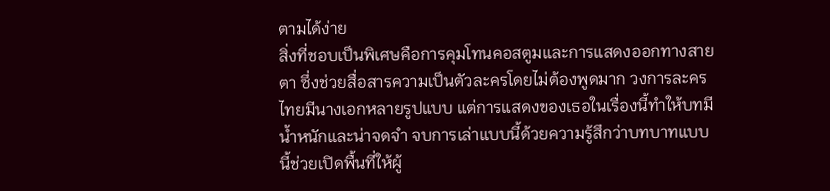ตามได้ง่าย
สิ่งที่ชอบเป็นพิเศษคือการคุมโทนคอสตูมและการแสดงออกทางสายตา ซึ่งช่วยสื่อสารความเป็นตัวละครโดยไม่ต้องพูดมาก วงการละครไทยมีนางเอกหลายรูปแบบ แต่การแสดงของเธอในเรื่องนี้ทำให้บทมีน้ำหนักและน่าจดจำ จบการเล่าแบบนี้ด้วยความรู้สึกว่าบทบาทแบบนี้ช่วยเปิดพื้นที่ให้ผู้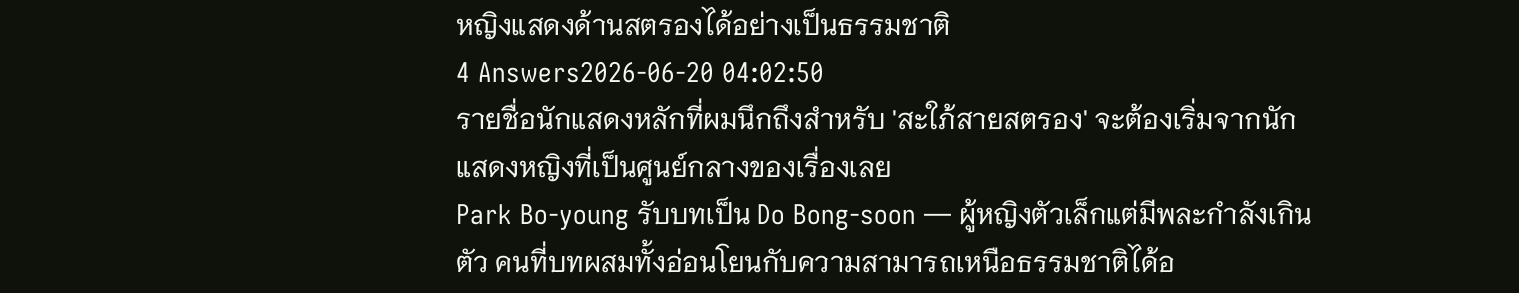หญิงแสดงด้านสตรองได้อย่างเป็นธรรมชาติ
4 Answers2026-06-20 04:02:50
รายชื่อนักแสดงหลักที่ผมนึกถึงสำหรับ 'สะใภ้สายสตรอง' จะต้องเริ่มจากนักแสดงหญิงที่เป็นศูนย์กลางของเรื่องเลย
Park Bo-young รับบทเป็น Do Bong-soon — ผู้หญิงตัวเล็กแต่มีพละกำลังเกินตัว คนที่บทผสมทั้งอ่อนโยนกับความสามารถเหนือธรรมชาติได้อ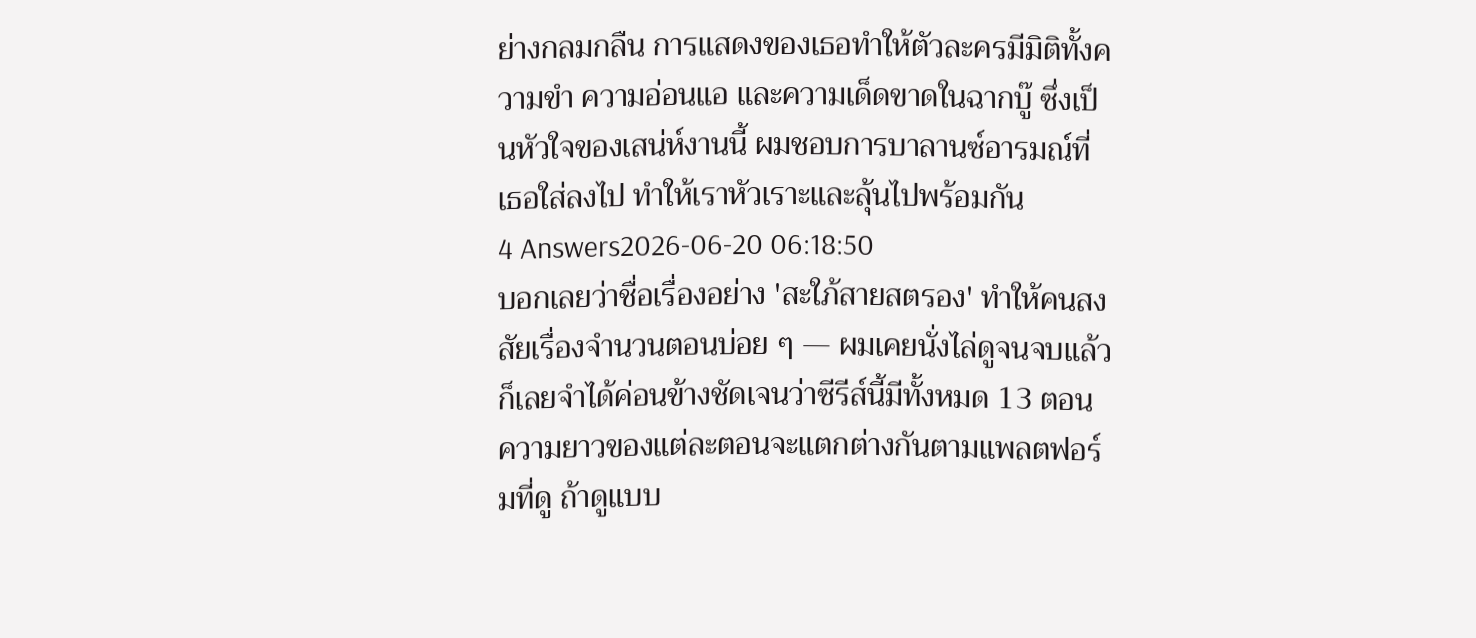ย่างกลมกลืน การแสดงของเธอทำให้ตัวละครมีมิติทั้งความขำ ความอ่อนแอ และความเด็ดขาดในฉากบู๊ ซึ่งเป็นหัวใจของเสน่ห์งานนี้ ผมชอบการบาลานซ์อารมณ์ที่เธอใส่ลงไป ทำให้เราหัวเราะและลุ้นไปพร้อมกัน
4 Answers2026-06-20 06:18:50
บอกเลยว่าชื่อเรื่องอย่าง 'สะใภ้สายสตรอง' ทำให้คนสงสัยเรื่องจำนวนตอนบ่อย ๆ — ผมเคยนั่งไล่ดูจนจบแล้วก็เลยจำได้ค่อนข้างชัดเจนว่าซีรีส์นี้มีทั้งหมด 13 ตอน
ความยาวของแต่ละตอนจะแตกต่างกันตามแพลตฟอร์มที่ดู ถ้าดูแบบ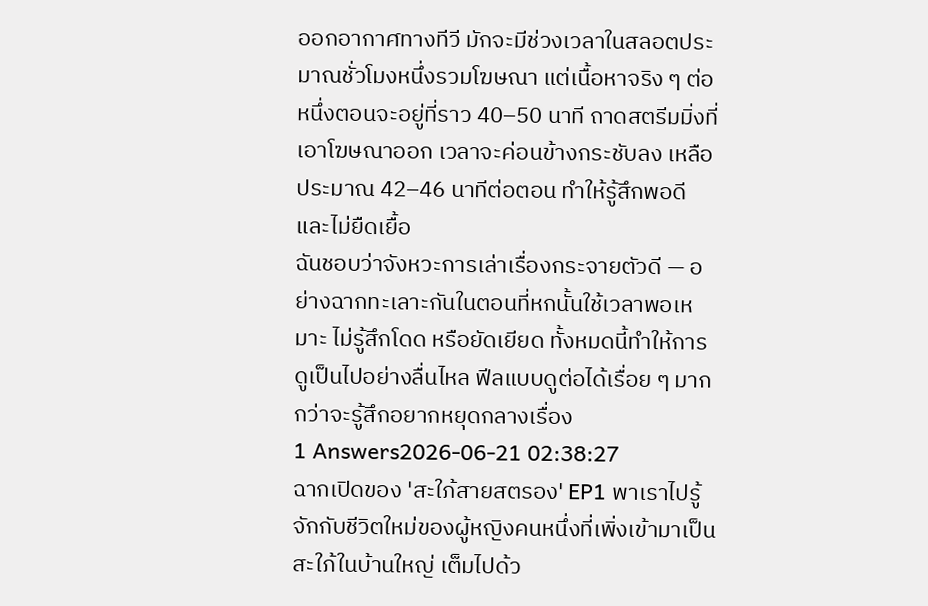ออกอากาศทางทีวี มักจะมีช่วงเวลาในสลอตประมาณชั่วโมงหนึ่งรวมโฆษณา แต่เนื้อหาจริง ๆ ต่อหนึ่งตอนจะอยู่ที่ราว 40–50 นาที ถาดสตรีมมิ่งที่เอาโฆษณาออก เวลาจะค่อนข้างกระชับลง เหลือประมาณ 42–46 นาทีต่อตอน ทำให้รู้สึกพอดีและไม่ยืดเยื้อ
ฉันชอบว่าจังหวะการเล่าเรื่องกระจายตัวดี — อย่างฉากทะเลาะกันในตอนที่หกนั้นใช้เวลาพอเหมาะ ไม่รู้สึกโดด หรือยัดเยียด ทั้งหมดนี้ทำให้การดูเป็นไปอย่างลื่นไหล ฟีลแบบดูต่อได้เรื่อย ๆ มากกว่าจะรู้สึกอยากหยุดกลางเรื่อง
1 Answers2026-06-21 02:38:27
ฉากเปิดของ 'สะใภ้สายสตรอง' EP1 พาเราไปรู้จักกับชีวิตใหม่ของผู้หญิงคนหนึ่งที่เพิ่งเข้ามาเป็นสะใภ้ในบ้านใหญ่ เต็มไปด้ว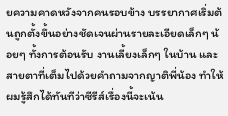ยความคาดหวังจากคนรอบข้าง บรรยากาศเริ่มต้นถูกตั้งขึ้นอย่างชัดเจนผ่านรายละเอียดเล็กๆ น้อยๆ ทั้งการต้อนรับ งานเลี้ยงเล็กๆ ในบ้าน และสายตาที่เต็มไปด้วยคำถามจากญาติพี่น้อง ทำให้ผมรู้สึกได้ทันทีว่าซีรีส์เรื่องนี้จะเน้น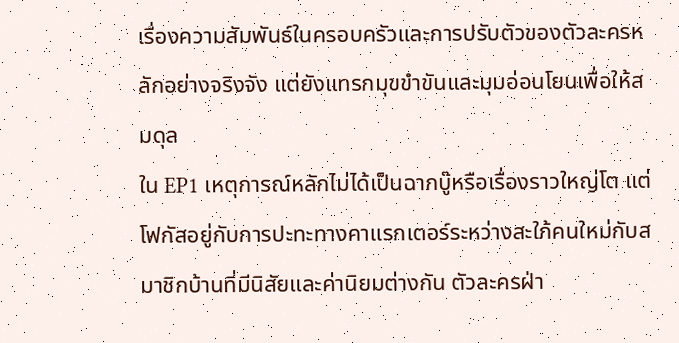เรื่องความสัมพันธ์ในครอบครัวและการปรับตัวของตัวละครหลักอย่างจริงจัง แต่ยังแทรกมุขขำขันและมุมอ่อนโยนเพื่อให้สมดุล
ใน EP1 เหตุการณ์หลักไม่ได้เป็นฉากบู๊หรือเรื่องราวใหญ่โต แต่โฟกัสอยู่กับการปะทะทางคาแรกเตอร์ระหว่างสะใภ้คนใหม่กับสมาชิกบ้านที่มีนิสัยและค่านิยมต่างกัน ตัวละครฝ่า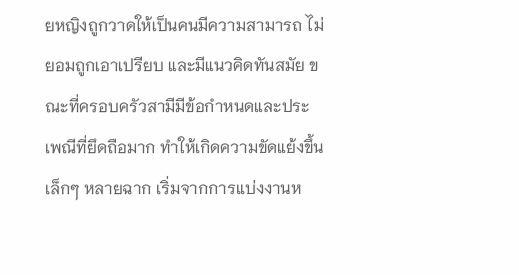ยหญิงถูกวาดให้เป็นคนมีความสามารถ ไม่ยอมถูกเอาเปรียบ และมีแนวคิดทันสมัย ขณะที่ครอบครัวสามีมีข้อกำหนดและประเพณีที่ยึดถือมาก ทำให้เกิดความขัดแย้งขึ้นเล็กๆ หลายฉาก เริ่มจากการแบ่งงานห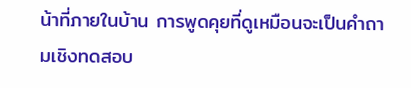น้าที่ภายในบ้าน การพูดคุยที่ดูเหมือนจะเป็นคำถามเชิงทดสอบ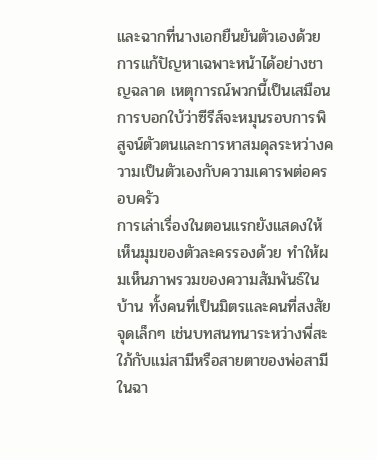และฉากที่นางเอกยืนยันตัวเองด้วยการแก้ปัญหาเฉพาะหน้าได้อย่างชาญฉลาด เหตุการณ์พวกนี้เป็นเสมือนการบอกใบ้ว่าซีรีส์จะหมุนรอบการพิสูจน์ตัวตนและการหาสมดุลระหว่างความเป็นตัวเองกับความเคารพต่อครอบครัว
การเล่าเรื่องในตอนแรกยังแสดงให้เห็นมุมของตัวละครรองด้วย ทำให้ผมเห็นภาพรวมของความสัมพันธ์ในบ้าน ทั้งคนที่เป็นมิตรและคนที่สงสัย จุดเล็กๆ เช่นบทสนทนาระหว่างพี่สะใภ้กับแม่สามีหรือสายตาของพ่อสามีในฉา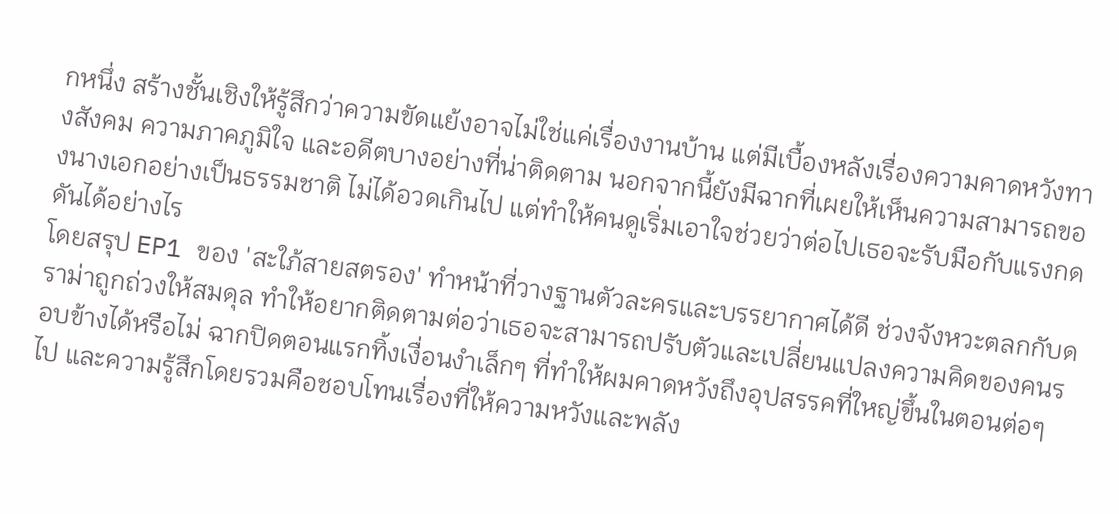กหนึ่ง สร้างชั้นเชิงให้รู้สึกว่าความขัดแย้งอาจไม่ใช่แค่เรื่องงานบ้าน แต่มีเบื้องหลังเรื่องความคาดหวังทางสังคม ความภาคภูมิใจ และอดีตบางอย่างที่น่าติดตาม นอกจากนี้ยังมีฉากที่เผยให้เห็นความสามารถของนางเอกอย่างเป็นธรรมชาติ ไม่ได้อวดเกินไป แต่ทำให้คนดูเริ่มเอาใจช่วยว่าต่อไปเธอจะรับมือกับแรงกดดันได้อย่างไร
โดยสรุป EP1 ของ 'สะใภ้สายสตรอง' ทำหน้าที่วางฐานตัวละครและบรรยากาศได้ดี ช่วงจังหวะตลกกับดราม่าถูกถ่วงให้สมดุล ทำให้อยากติดตามต่อว่าเธอจะสามารถปรับตัวและเปลี่ยนแปลงความคิดของคนรอบข้างได้หรือไม่ ฉากปิดตอนแรกทิ้งเงื่อนงำเล็กๆ ที่ทำให้ผมคาดหวังถึงอุปสรรคที่ใหญ่ขึ้นในตอนต่อๆ ไป และความรู้สึกโดยรวมคือชอบโทนเรื่องที่ให้ความหวังและพลัง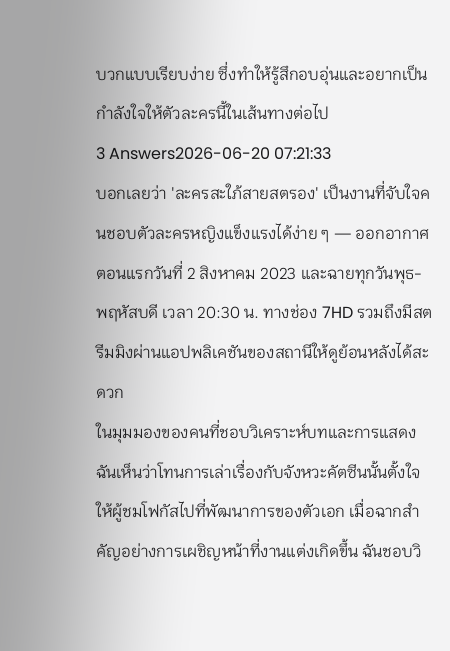บวกแบบเรียบง่าย ซึ่งทำให้รู้สึกอบอุ่นและอยากเป็นกำลังใจให้ตัวละครนี้ในเส้นทางต่อไป
3 Answers2026-06-20 07:21:33
บอกเลยว่า 'ละครสะใภ้สายสตรอง' เป็นงานที่จับใจคนชอบตัวละครหญิงแข็งแรงได้ง่าย ๆ — ออกอากาศตอนแรกวันที่ 2 สิงหาคม 2023 และฉายทุกวันพุธ-พฤหัสบดี เวลา 20:30 น. ทางช่อง 7HD รวมถึงมีสตรีมมิงผ่านแอปพลิเคชันของสถานีให้ดูย้อนหลังได้สะดวก
ในมุมมองของคนที่ชอบวิเคราะห์บทและการแสดง ฉันเห็นว่าโทนการเล่าเรื่องกับจังหวะคัตซีนนั้นตั้งใจให้ผู้ชมโฟกัสไปที่พัฒนาการของตัวเอก เมื่อฉากสำคัญอย่างการเผชิญหน้าที่งานแต่งเกิดขึ้น ฉันชอบวิ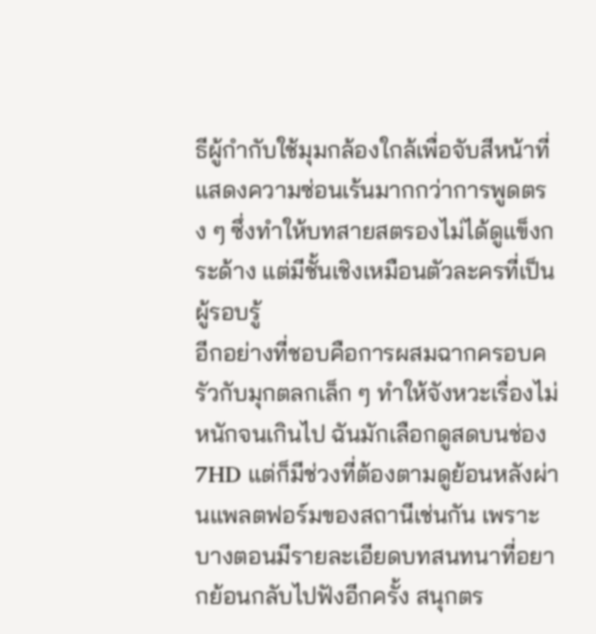ธีผู้กำกับใช้มุมกล้องใกล้เพื่อจับสีหน้าที่แสดงความซ่อนเร้นมากกว่าการพูดตรง ๆ ซึ่งทำให้บทสายสตรองไม่ได้ดูแข็งกระด้าง แต่มีชั้นเชิงเหมือนตัวละครที่เป็นผู้รอบรู้
อีกอย่างที่ชอบคือการผสมฉากครอบครัวกับมุกตลกเล็ก ๆ ทำให้จังหวะเรื่องไม่หนักจนเกินไป ฉันมักเลือกดูสดบนช่อง 7HD แต่ก็มีช่วงที่ต้องตามดูย้อนหลังผ่านแพลตฟอร์มของสถานีเช่นกัน เพราะบางตอนมีรายละเอียดบทสนทนาที่อยากย้อนกลับไปฟังอีกครั้ง สนุกตร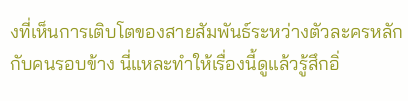งที่เห็นการเติบโตของสายสัมพันธ์ระหว่างตัวละครหลักกับคนรอบข้าง นี่แหละทำให้เรื่องนี้ดูแล้วรู้สึกอิ่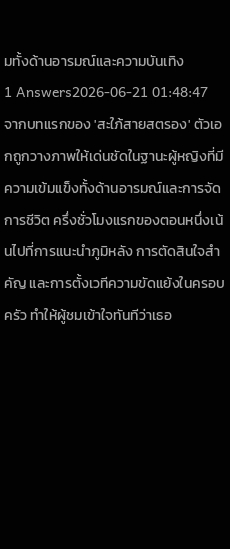มทั้งด้านอารมณ์และความบันเทิง
1 Answers2026-06-21 01:48:47
จากบทแรกของ 'สะใภ้สายสตรอง' ตัวเอกถูกวางภาพให้เด่นชัดในฐานะผู้หญิงที่มีความเข้มแข็งทั้งด้านอารมณ์และการจัดการชีวิต ครึ่งชั่วโมงแรกของตอนหนึ่งเน้นไปที่การแนะนำภูมิหลัง การตัดสินใจสำคัญ และการตั้งเวทีความขัดแย้งในครอบครัว ทำให้ผู้ชมเข้าใจทันทีว่าเธอ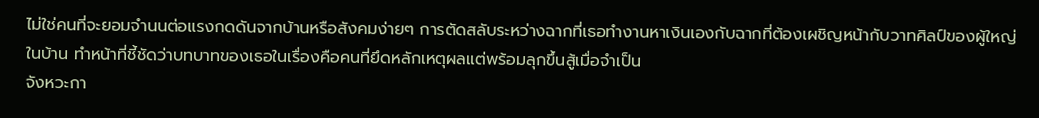ไม่ใช่คนที่จะยอมจำนนต่อแรงกดดันจากบ้านหรือสังคมง่ายๆ การตัดสลับระหว่างฉากที่เธอทำงานหาเงินเองกับฉากที่ต้องเผชิญหน้ากับวาทศิลป์ของผู้ใหญ่ในบ้าน ทำหน้าที่ชี้ชัดว่าบทบาทของเธอในเรื่องคือคนที่ยึดหลักเหตุผลแต่พร้อมลุกขึ้นสู้เมื่อจำเป็น
จังหวะกา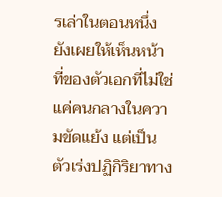รเล่าในตอนหนึ่งยังเผยให้เห็นหน้าที่ของตัวเอกที่ไม่ใช่แค่คนกลางในความขัดแย้ง แต่เป็นตัวเร่งปฏิกิริยาทาง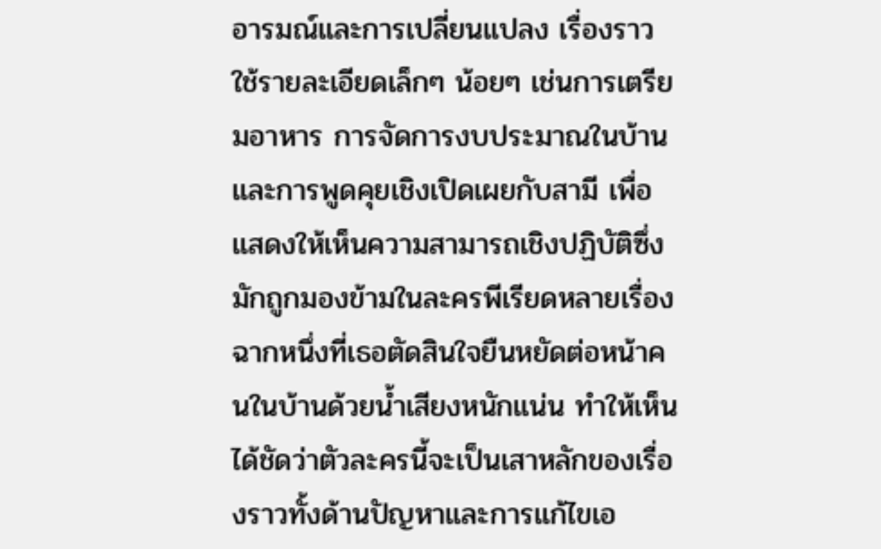อารมณ์และการเปลี่ยนแปลง เรื่องราวใช้รายละเอียดเล็กๆ น้อยๆ เช่นการเตรียมอาหาร การจัดการงบประมาณในบ้าน และการพูดคุยเชิงเปิดเผยกับสามี เพื่อแสดงให้เห็นความสามารถเชิงปฏิบัติซึ่งมักถูกมองข้ามในละครพีเรียดหลายเรื่อง ฉากหนึ่งที่เธอตัดสินใจยืนหยัดต่อหน้าคนในบ้านด้วยน้ำเสียงหนักแน่น ทำให้เห็นได้ชัดว่าตัวละครนี้จะเป็นเสาหลักของเรื่องราวทั้งด้านปัญหาและการแก้ไขเอ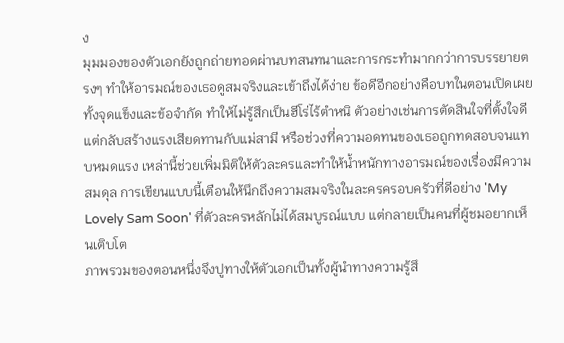ง
มุมมองของตัวเอกยังถูกถ่ายทอดผ่านบทสนทนาและการกระทำมากกว่าการบรรยายตรงๆ ทำให้อารมณ์ของเธอดูสมจริงและเข้าถึงได้ง่าย ข้อดีอีกอย่างคือบทในตอนเปิดเผยทั้งจุดแข็งและข้อจำกัด ทำให้ไม่รู้สึกเป็นฮีโร่ไร้ตำหนิ ตัวอย่างเช่นการตัดสินใจที่ตั้งใจดีแต่กลับสร้างแรงเสียดทานกับแม่สามี หรือช่วงที่ความอดทนของเธอถูกทดสอบจนแทบหมดแรง เหล่านี้ช่วยเพิ่มมิติให้ตัวละครและทำให้น้ำหนักทางอารมณ์ของเรื่องมีความสมดุล การเขียนแบบนี้เตือนให้นึกถึงความสมจริงในละครครอบครัวที่ดีอย่าง 'My Lovely Sam Soon' ที่ตัวละครหลักไม่ได้สมบูรณ์แบบ แต่กลายเป็นคนที่ผู้ชมอยากเห็นเติบโต
ภาพรวมของตอนหนึ่งจึงปูทางให้ตัวเอกเป็นทั้งผู้นำทางความรู้สึ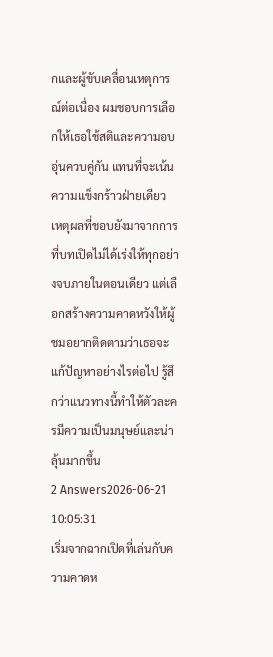กและผู้ขับเคลื่อนเหตุการณ์ต่อเนื่อง ผมชอบการเลือกให้เธอใช้สติและความอบอุ่นควบคู่กัน แทนที่จะเน้นความแข็งกร้าวฝ่ายเดียว เหตุผลที่ชอบยังมาจากการที่บทเปิดไม่ได้เร่งให้ทุกอย่างจบภายในตอนเดียว แต่เลือกสร้างความคาดหวังให้ผู้ชมอยากติดตามว่าเธอจะแก้ปัญหาอย่างไรต่อไป รู้สึกว่าแนวทางนี้ทำให้ตัวละครมีความเป็นมนุษย์และน่าลุ้นมากขึ้น
2 Answers2026-06-21 10:05:31
เริ่มจากฉากเปิดที่เล่นกับความคาดห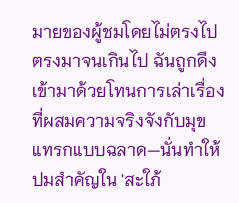มายของผู้ชมโดยไม่ตรงไปตรงมาจนเกินไป ฉันถูกดึงเข้ามาด้วยโทนการเล่าเรื่องที่ผสมความจริงจังกับมุขแทรกแบบฉลาด—นั่นทำให้ปมสำคัญใน 'สะใภ้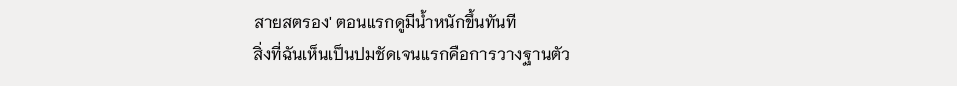สายสตรอง' ตอนแรกดูมีน้ำหนักขึ้นทันที
สิ่งที่ฉันเห็นเป็นปมชัดเจนแรกคือการวางฐานตัว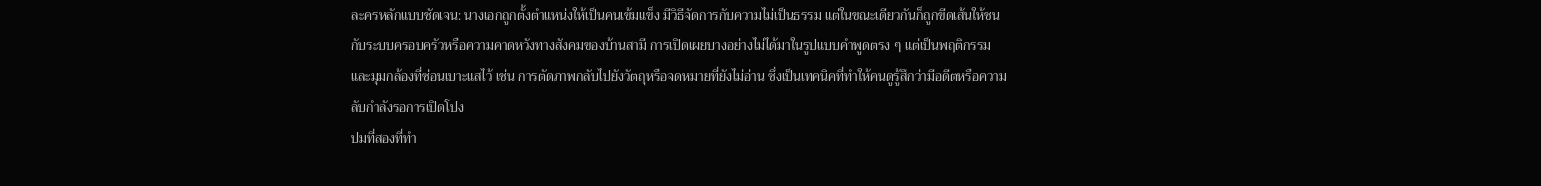ละครหลักแบบชัดเจน: นางเอกถูกตั้งตำแหน่งให้เป็นคนเข้มแข็ง มีวิธีจัดการกับความไม่เป็นธรรม แต่ในขณะเดียวกันก็ถูกขีดเส้นให้ชนกับระบบครอบครัวหรือความคาดหวังทางสังคมของบ้านสามี การเปิดเผยบางอย่างไม่ได้มาในรูปแบบคำพูดตรง ๆ แต่เป็นพฤติกรรมและมุมกล้องที่ซ่อนเบาะแสไว้ เช่น การตัดภาพกลับไปยังวัตถุหรือจดหมายที่ยังไม่อ่าน ซึ่งเป็นเทคนิคที่ทำให้คนดูรู้สึกว่ามีอดีตหรือความลับกำลังรอการเปิดโปง
ปมที่สองที่ทำ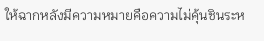ให้ฉากหลังมีความหมายคือความไม่คุ้นชินระห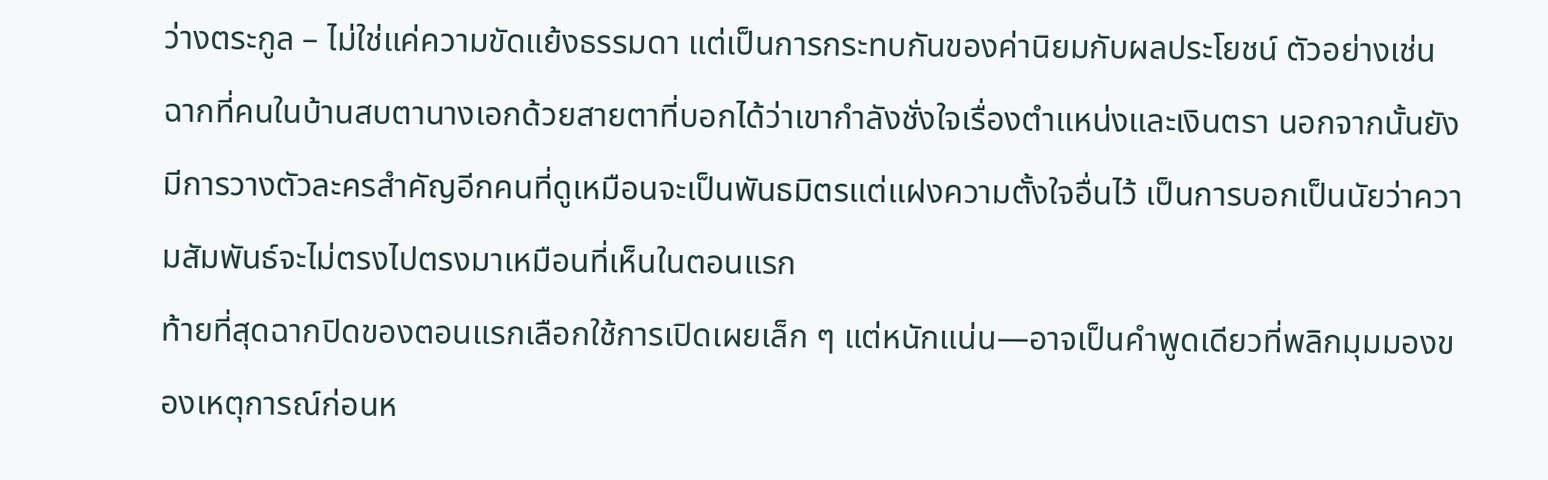ว่างตระกูล – ไม่ใช่แค่ความขัดแย้งธรรมดา แต่เป็นการกระทบกันของค่านิยมกับผลประโยชน์ ตัวอย่างเช่น ฉากที่คนในบ้านสบตานางเอกด้วยสายตาที่บอกได้ว่าเขากำลังชั่งใจเรื่องตำแหน่งและเงินตรา นอกจากนั้นยังมีการวางตัวละครสำคัญอีกคนที่ดูเหมือนจะเป็นพันธมิตรแต่แฝงความตั้งใจอื่นไว้ เป็นการบอกเป็นนัยว่าความสัมพันธ์จะไม่ตรงไปตรงมาเหมือนที่เห็นในตอนแรก
ท้ายที่สุดฉากปิดของตอนแรกเลือกใช้การเปิดเผยเล็ก ๆ แต่หนักแน่น—อาจเป็นคำพูดเดียวที่พลิกมุมมองของเหตุการณ์ก่อนห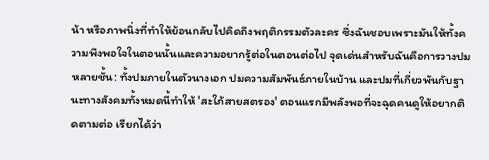น้า หรือภาพนิ่งที่ทำให้ย้อนกลับไปคิดถึงพฤติกรรมตัวละคร ซึ่งฉันชอบเพราะมันให้ทั้งความพึงพอใจในตอนนั้นและความอยากรู้ต่อในตอนต่อไป จุดเด่นสำหรับฉันคือการวางปมหลายชั้น: ทั้งปมภายในตัวนางเอก ปมความสัมพันธ์ภายในบ้าน และปมที่เกี่ยวพันกับฐานะทางสังคมทั้งหมดนี้ทำให้ 'สะใภ้สายสตรอง' ตอนแรกมีพลังพอที่จะฉุดคนดูให้อยากติดตามต่อ เรียกได้ว่า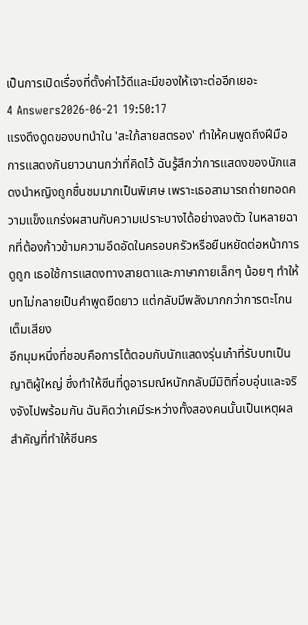เป็นการเปิดเรื่องที่ตั้งค่าไว้ดีและมีของให้เจาะต่ออีกเยอะ
4 Answers2026-06-21 19:50:17
แรงดึงดูดของบทนำใน 'สะใภ้สายสตรอง' ทำให้คนพูดถึงฝีมือการแสดงกันยาวนานกว่าที่คิดไว้ ฉันรู้สึกว่าการแสดงของนักแสดงนำหญิงถูกชื่นชมมากเป็นพิเศษ เพราะเธอสามารถถ่ายทอดความแข็งแกร่งผสานกับความเปราะบางได้อย่างลงตัว ในหลายฉากที่ต้องก้าวข้ามความอึดอัดในครอบครัวหรือยืนหยัดต่อหน้าการดูถูก เธอใช้การแสดงทางสายตาและภาษากายเล็กๆ น้อยๆ ทำให้บทไม่กลายเป็นคำพูดยืดยาว แต่กลับมีพลังมากกว่าการตะโกนเต็มเสียง
อีกมุมหนึ่งที่ชอบคือการโต้ตอบกับนักแสดงรุ่นเก๋าที่รับบทเป็นญาติผู้ใหญ่ ซึ่งทำให้ซีนที่ดูอารมณ์หนักกลับมีมิติที่อบอุ่นและจริงจังไปพร้อมกัน ฉันคิดว่าเคมีระหว่างทั้งสองคนนั้นเป็นเหตุผลสำคัญที่ทำให้ซีนคร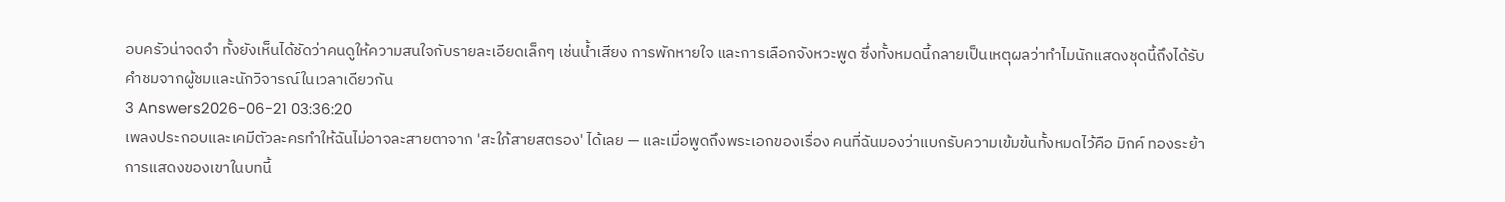อบครัวน่าจดจำ ทั้งยังเห็นได้ชัดว่าคนดูให้ความสนใจกับรายละเอียดเล็กๆ เช่นน้ำเสียง การพักหายใจ และการเลือกจังหวะพูด ซึ่งทั้งหมดนี้กลายเป็นเหตุผลว่าทำไมนักแสดงชุดนี้ถึงได้รับคำชมจากผู้ชมและนักวิจารณ์ในเวลาเดียวกัน
3 Answers2026-06-21 03:36:20
เพลงประกอบและเคมีตัวละครทำให้ฉันไม่อาจละสายตาจาก 'สะใภ้สายสตรอง' ได้เลย — และเมื่อพูดถึงพระเอกของเรื่อง คนที่ฉันมองว่าแบกรับความเข้มข้นทั้งหมดไว้คือ มิกค์ ทองระย้า
การแสดงของเขาในบทนี้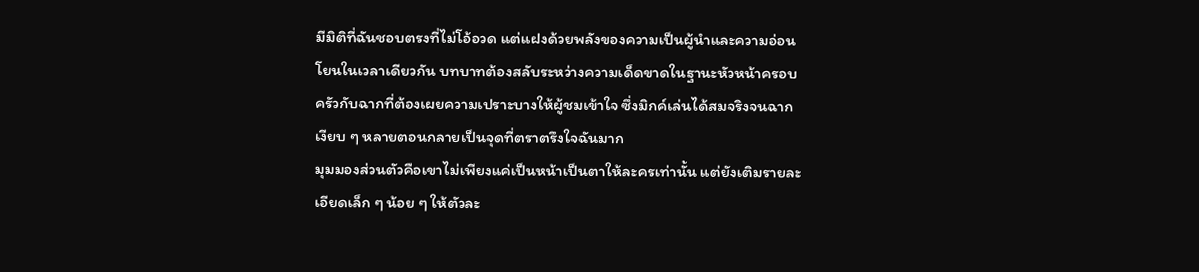มีมิติที่ฉันชอบตรงที่ไม่โอ้อวด แต่แฝงด้วยพลังของความเป็นผู้นำและความอ่อนโยนในเวลาเดียวกัน บทบาทต้องสลับระหว่างความเด็ดขาดในฐานะหัวหน้าครอบครัวกับฉากที่ต้องเผยความเปราะบางให้ผู้ชมเข้าใจ ซึ่งมิกค์เล่นได้สมจริงจนฉากเงียบ ๆ หลายตอนกลายเป็นจุดที่ตราตรึงใจฉันมาก
มุมมองส่วนตัวคือเขาไม่เพียงแค่เป็นหน้าเป็นตาให้ละครเท่านั้น แต่ยังเติมรายละเอียดเล็ก ๆ น้อย ๆ ให้ตัวละ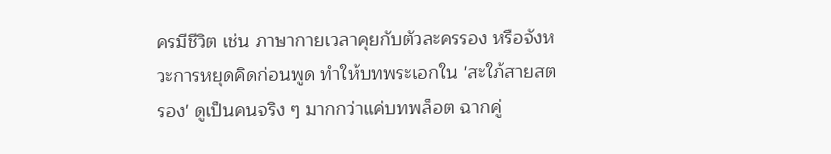ครมีชีวิต เช่น ภาษากายเวลาคุยกับตัวละครรอง หรือจังหวะการหยุดคิดก่อนพูด ทำให้บทพระเอกใน 'สะใภ้สายสตรอง' ดูเป็นคนจริง ๆ มากกว่าแค่บทพล็อต ฉากคู่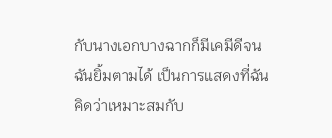กับนางเอกบางฉากก็มีเคมีดีจนฉันยิ้มตามได้ เป็นการแสดงที่ฉันคิดว่าเหมาะสมกับ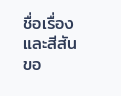ชื่อเรื่องและสีสันขอ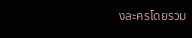งละครโดยรวม